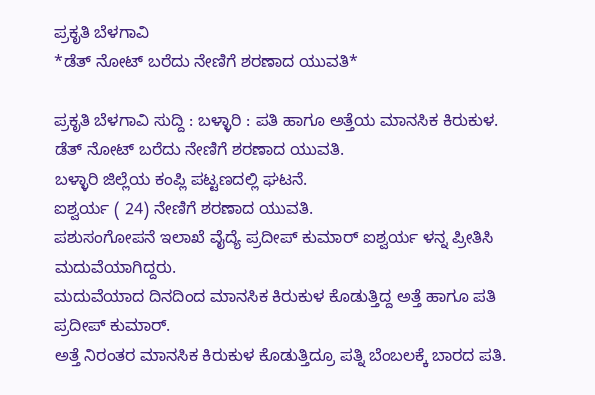ಪ್ರಕೃತಿ ಬೆಳಗಾವಿ
*ಡೆತ್ ನೋಟ್ ಬರೆದು ನೇಣಿಗೆ ಶರಣಾದ ಯುವತಿ*

ಪ್ರಕೃತಿ ಬೆಳಗಾವಿ ಸುದ್ದಿ : ಬಳ್ಳಾರಿ : ಪತಿ ಹಾಗೂ ಅತ್ತೆಯ ಮಾನಸಿಕ ಕಿರುಕುಳ.
ಡೆತ್ ನೋಟ್ ಬರೆದು ನೇಣಿಗೆ ಶರಣಾದ ಯುವತಿ.
ಬಳ್ಳಾರಿ ಜಿಲ್ಲೆಯ ಕಂಪ್ಲಿ ಪಟ್ಟಣದಲ್ಲಿ ಘಟನೆ.
ಐಶ್ವರ್ಯ ( 24) ನೇಣಿಗೆ ಶರಣಾದ ಯುವತಿ.
ಪಶುಸಂಗೋಪನೆ ಇಲಾಖೆ ವೈದ್ಯೆ ಪ್ರದೀಪ್ ಕುಮಾರ್ ಐಶ್ವರ್ಯ ಳನ್ನ ಪ್ರೀತಿಸಿ ಮದುವೆಯಾಗಿದ್ದರು.
ಮದುವೆಯಾದ ದಿನದಿಂದ ಮಾನಸಿಕ ಕಿರುಕುಳ ಕೊಡುತ್ತಿದ್ದ ಅತ್ತೆ ಹಾಗೂ ಪತಿ ಪ್ರದೀಪ್ ಕುಮಾರ್.
ಅತ್ತೆ ನಿರಂತರ ಮಾನಸಿಕ ಕಿರುಕುಳ ಕೊಡುತ್ತಿದ್ರೂ ಪತ್ನಿ ಬೆಂಬಲಕ್ಕೆ ಬಾರದ ಪತಿ.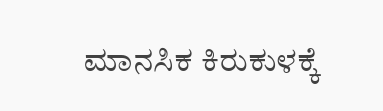ಮಾನಸಿಕ ಕಿರುಕುಳಕ್ಕೆ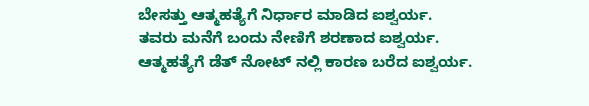ಬೇಸತ್ತು ಆತ್ಮಹತ್ಯೆಗೆ ನಿರ್ಧಾರ ಮಾಡಿದ ಐಶ್ವರ್ಯ.
ತವರು ಮನೆಗೆ ಬಂದು ನೇಣಿಗೆ ಶರಣಾದ ಐಶ್ವರ್ಯ.
ಆತ್ಮಹತ್ಯೆಗೆ ಡೆತ್ ನೋಟ್ ನಲ್ಲಿ ಕಾರಣ ಬರೆದ ಐಶ್ವರ್ಯ.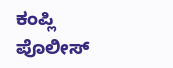ಕಂಪ್ಲಿ ಪೊಲೀಸ್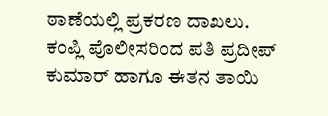ಠಾಣೆಯಲ್ಲಿ ಪ್ರಕರಣ ದಾಖಲು.
ಕಂಪ್ಲಿ ಪೊಲೀಸರಿಂದ ಪತಿ ಪ್ರದೀಪ್ ಕುಮಾರ್ ಹಾಗೂ ಈತನ ತಾಯಿ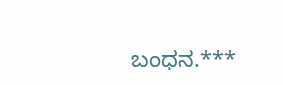ಬಂಧನ.***